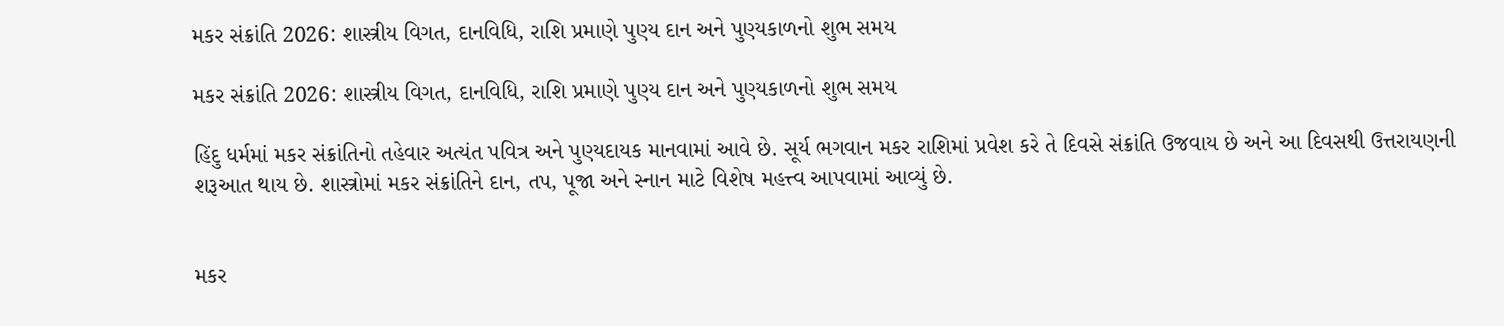મકર સંક્રાંતિ 2026: શાસ્ત્રીય વિગત, દાનવિધિ, રાશિ પ્રમાણે પુણ્ય દાન અને પુણ્યકાળનો શુભ સમય

મકર સંક્રાંતિ 2026: શાસ્ત્રીય વિગત, દાનવિધિ, રાશિ પ્રમાણે પુણ્ય દાન અને પુણ્યકાળનો શુભ સમય

હિંદુ ધર્મમાં મકર સંક્રાંતિનો તહેવાર અત્યંત પવિત્ર અને પુણ્યદાયક માનવામાં આવે છે. સૂર્ય ભગવાન મકર રાશિમાં પ્રવેશ કરે તે દિવસે સંક્રાંતિ ઉજવાય છે અને આ દિવસથી ઉત્તરાયણની શરૂઆત થાય છે. શાસ્ત્રોમાં મકર સંક્રાંતિને દાન, તપ, પૂજા અને સ્નાન માટે વિશેષ મહત્ત્વ આપવામાં આવ્યું છે.


મકર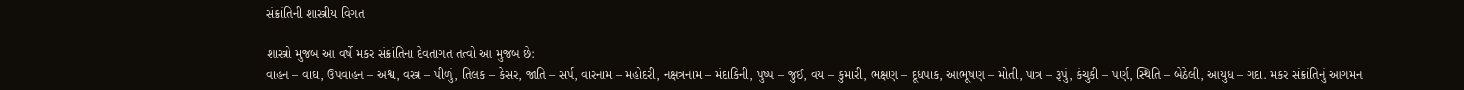સંક્રાંતિની શાસ્ત્રીય વિગત

શાસ્ત્રો મુજબ આ વર્ષે મકર સંક્રાંતિના દેવતાગત તત્વો આ મુજબ છે:
વાહન – વાઘ, ઉપવાહન – અશ્વ, વસ્ત્ર – પીળું, તિલક – કેસર, જાતિ – સર્પ, વારનામ – મહોદરી, નક્ષત્રનામ – મંદાકિની, પુષ્પ – જુઈ, વય – કુમારી, ભક્ષણ – દૂધપાક, આભૂષણ – મોતી, પાત્ર – રૂપું, કંચુકી – પર્ણ, સ્થિતિ – બેઠેલી, આયુધ – ગદા. મકર સંક્રાંતિનું આગમન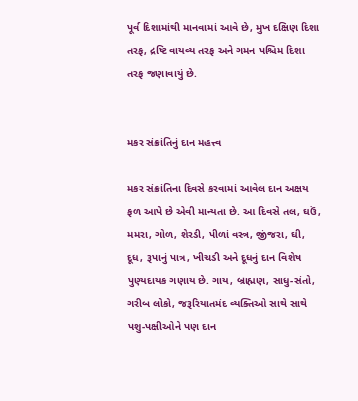પૂર્વ દિશામાંથી માનવામાં આવે છે, મુખ દક્ષિણ દિશા તરફ, દ્રષ્ટિ વાયવ્ય તરફ અને ગમન પશ્ચિમ દિશા તરફ જણાવાયું છે.


મકર સંક્રાંતિનું દાન મહત્ત્વ

મકર સંક્રાંતિના દિવસે કરવામાં આવેલ દાન અક્ષય ફળ આપે છે એવી માન્યતા છે. આ દિવસે તલ, ઘઉં, મમરા, ગોળ, શેરડી, પીળાં વસ્ત્ર, જીંજરા, ઘી, દૂધ, રૂપાનું પાત્ર, ખીચડી અને દૂધનું દાન વિશેષ પુણ્યદાયક ગણાય છે. ગાય, બ્રાહ્મણ, સાધુ-સંતો, ગરીબ લોકો, જરૂરિયાતમંદ વ્યક્તિઓ સાથે સાથે પશુ-પક્ષીઓને પણ દાન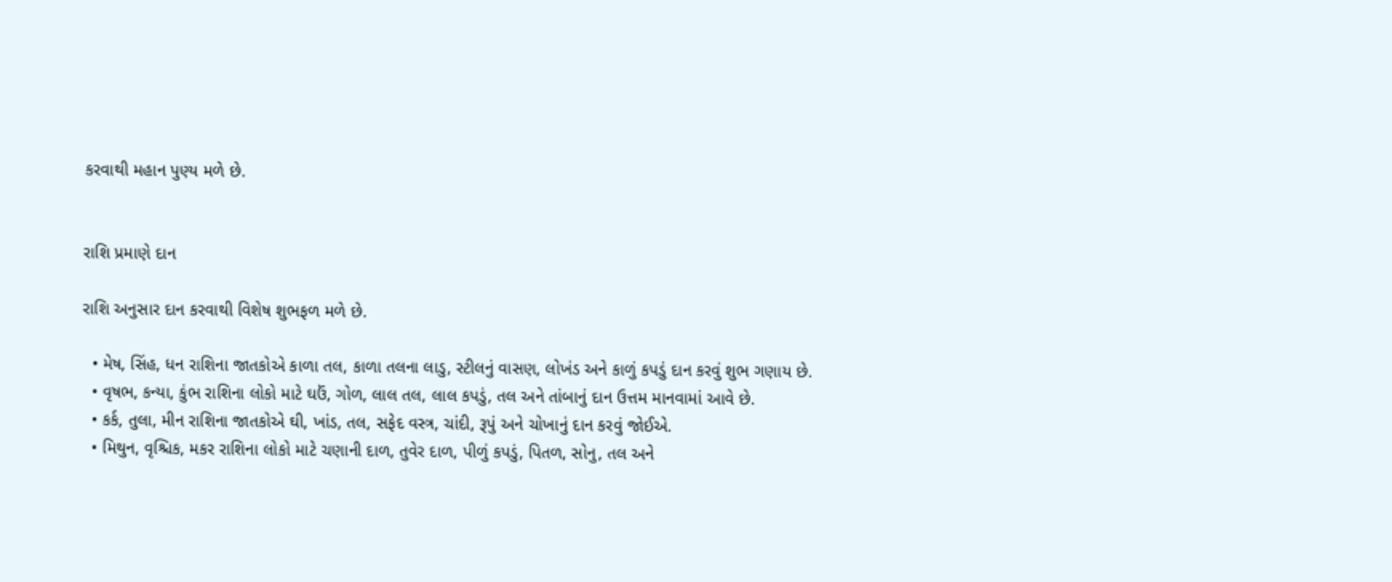કરવાથી મહાન પુણ્ય મળે છે.


રાશિ પ્રમાણે દાન

રાશિ અનુસાર દાન કરવાથી વિશેષ શુભફળ મળે છે.

  • મેષ, સિંહ, ધન રાશિના જાતકોએ કાળા તલ, કાળા તલના લાડુ, સ્ટીલનું વાસણ, લોખંડ અને કાળું કપડું દાન કરવું શુભ ગણાય છે.
  • વૃષભ, કન્યા, કુંભ રાશિના લોકો માટે ઘઉં, ગોળ, લાલ તલ, લાલ કપડું, તલ અને તાંબાનું દાન ઉત્તમ માનવામાં આવે છે.
  • કર્ક, તુલા, મીન રાશિના જાતકોએ ઘી, ખાંડ, તલ, સફેદ વસ્ત્ર, ચાંદી, રૂપું અને ચોખાનું દાન કરવું જોઈએ.
  • મિથુન, વૃશ્ચિક, મકર રાશિના લોકો માટે ચણાની દાળ, તુવેર દાળ, પીળું કપડું, પિતળ, સોનુ, તલ અને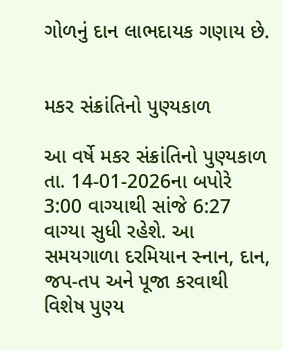ગોળનું દાન લાભદાયક ગણાય છે.


મકર સંક્રાંતિનો પુણ્યકાળ

આ વર્ષે મકર સંક્રાંતિનો પુણ્યકાળ તા. 14-01-2026ના બપોરે 3:00 વાગ્યાથી સાંજે 6:27 વાગ્યા સુધી રહેશે. આ સમયગાળા દરમિયાન સ્નાન, દાન, જપ-તપ અને પૂજા કરવાથી વિશેષ પુણ્ય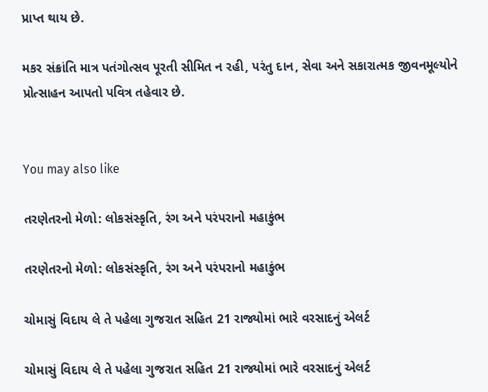પ્રાપ્ત થાય છે.

મકર સંક્રાંતિ માત્ર પતંગોત્સવ પૂરતી સીમિત ન રહી, પરંતુ દાન, સેવા અને સકારાત્મક જીવનમૂલ્યોને પ્રોત્સાહન આપતો પવિત્ર તહેવાર છે.


You may also like

તરણેતરનો મેળો: લોકસંસ્કૃતિ, રંગ અને પરંપરાનો મહાકુંભ

તરણેતરનો મેળો: લોકસંસ્કૃતિ, રંગ અને પરંપરાનો મહાકુંભ

ચોમાસું વિદાય લે તે પહેલા ગુજરાત સહિત 21 રાજ્યોમાં ભારે વરસાદનું એલર્ટ

ચોમાસું વિદાય લે તે પહેલા ગુજરાત સહિત 21 રાજ્યોમાં ભારે વરસાદનું એલર્ટ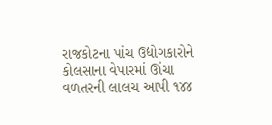રાજકોટના પાંચ ઉદ્યોગકારોને કોલસાના વેપારમાં ઊંચા વળતરની લાલચ આપી ૧૪૪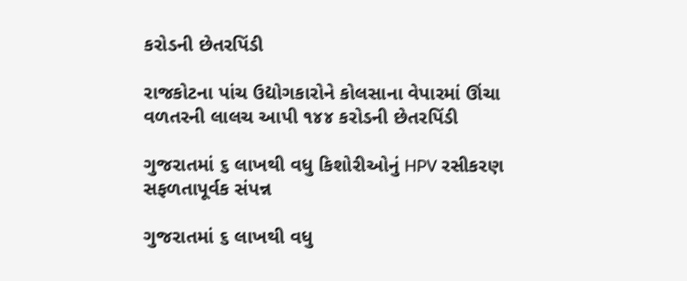કરોડની છેતરપિંડી

રાજકોટના પાંચ ઉદ્યોગકારોને કોલસાના વેપારમાં ઊંચા વળતરની લાલચ આપી ૧૪૪ કરોડની છેતરપિંડી

ગુજરાતમાં ૬ લાખથી વધુ કિશોરીઓનું HPV રસીકરણ સફળતાપૂર્વક સંપન્ન

ગુજરાતમાં ૬ લાખથી વધુ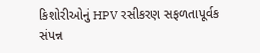કિશોરીઓનું HPV રસીકરણ સફળતાપૂર્વક સંપન્ન